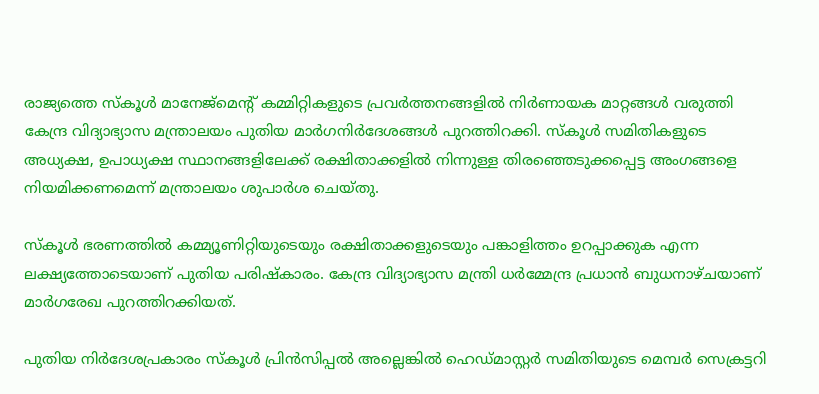രാജ്യത്തെ സ്കൂൾ മാനേജ്‌മെന്റ് കമ്മിറ്റികളുടെ പ്രവർത്തനങ്ങളിൽ നിർണായക മാറ്റങ്ങൾ വരുത്തി കേന്ദ്ര വിദ്യാഭ്യാസ മന്ത്രാലയം പുതിയ മാർഗനിർദേശങ്ങൾ പുറത്തിറക്കി. സ്കൂൾ സമിതികളുടെ അധ്യക്ഷ, ഉപാധ്യക്ഷ സ്ഥാനങ്ങളിലേക്ക് രക്ഷിതാക്കളിൽ നിന്നുള്ള തിരഞ്ഞെടുക്കപ്പെട്ട അംഗങ്ങളെ നിയമിക്കണമെന്ന് മന്ത്രാലയം ശുപാർശ ചെയ്തു.

സ്കൂൾ ഭരണത്തിൽ കമ്മ്യൂണിറ്റിയുടെയും രക്ഷിതാക്കളുടെയും പങ്കാളിത്തം ഉറപ്പാക്കുക എന്ന ലക്ഷ്യത്തോടെയാണ് പുതിയ പരിഷ്കാരം. കേന്ദ്ര വിദ്യാഭ്യാസ മന്ത്രി ധർമ്മേന്ദ്ര പ്രധാൻ ബുധനാഴ്ചയാണ് മാർഗരേഖ പുറത്തിറക്കിയത്.

പുതിയ നിർദേശപ്രകാരം സ്കൂൾ പ്രിൻസിപ്പൽ അല്ലെങ്കിൽ ഹെഡ്മാസ്റ്റർ സമിതിയുടെ മെമ്പർ സെക്രട്ടറി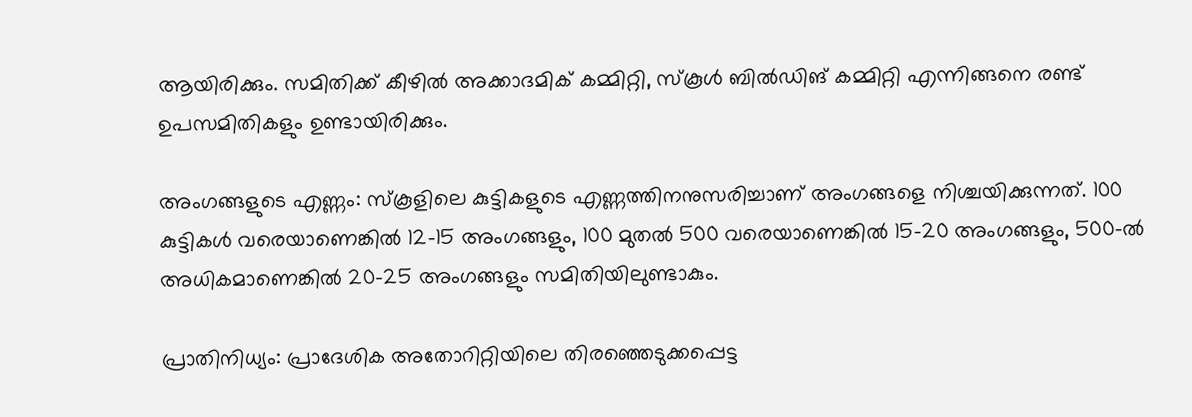ആയിരിക്കും. സമിതിക്ക് കീഴിൽ അക്കാദമിക് കമ്മിറ്റി, സ്കൂൾ ബിൽഡിങ് കമ്മിറ്റി എന്നിങ്ങനെ രണ്ട് ഉപസമിതികളും ഉണ്ടായിരിക്കും.

അംഗങ്ങളുടെ എണ്ണം: സ്കൂളിലെ കുട്ടികളുടെ എണ്ണത്തിനനുസരിച്ചാണ് അംഗങ്ങളെ നിശ്ചയിക്കുന്നത്. 100 കുട്ടികൾ വരെയാണെങ്കിൽ 12-15 അംഗങ്ങളും, 100 മുതൽ 500 വരെയാണെങ്കിൽ 15-20 അംഗങ്ങളും, 500-ൽ അധികമാണെങ്കിൽ 20-25 അംഗങ്ങളും സമിതിയിലുണ്ടാകും.

പ്രാതിനിധ്യം: പ്രാദേശിക അതോറിറ്റിയിലെ തിരഞ്ഞെടുക്കപ്പെട്ട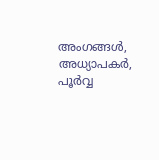അംഗങ്ങൾ, അധ്യാപകർ, പൂർവ്വ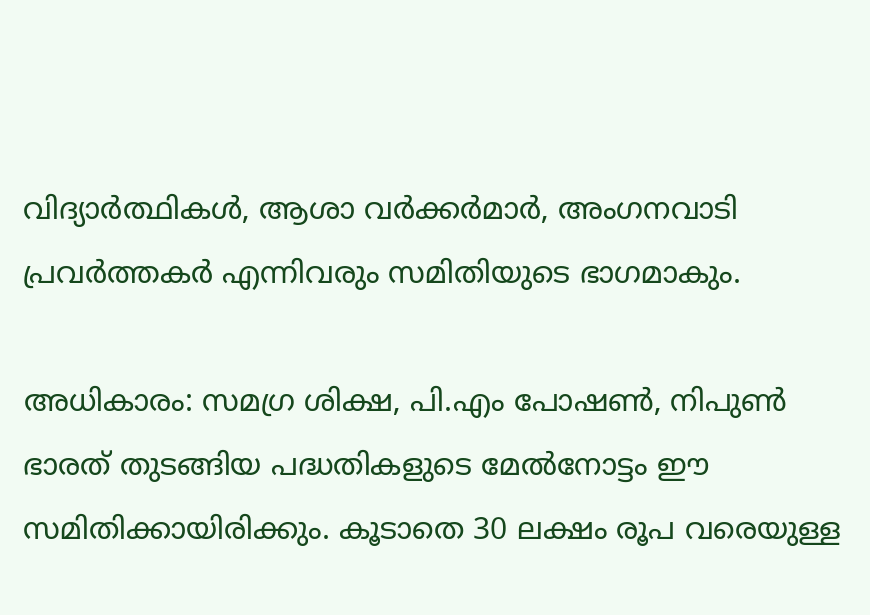വിദ്യാർത്ഥികൾ, ആശാ വർക്കർമാർ, അംഗനവാടി പ്രവർത്തകർ എന്നിവരും സമിതിയുടെ ഭാഗമാകും.

അധികാരം: സമഗ്ര ശിക്ഷ, പി.എം പോഷൺ, നിപുൺ ഭാരത് തുടങ്ങിയ പദ്ധതികളുടെ മേൽനോട്ടം ഈ സമിതിക്കായിരിക്കും. കൂടാതെ 30 ലക്ഷം രൂപ വരെയുള്ള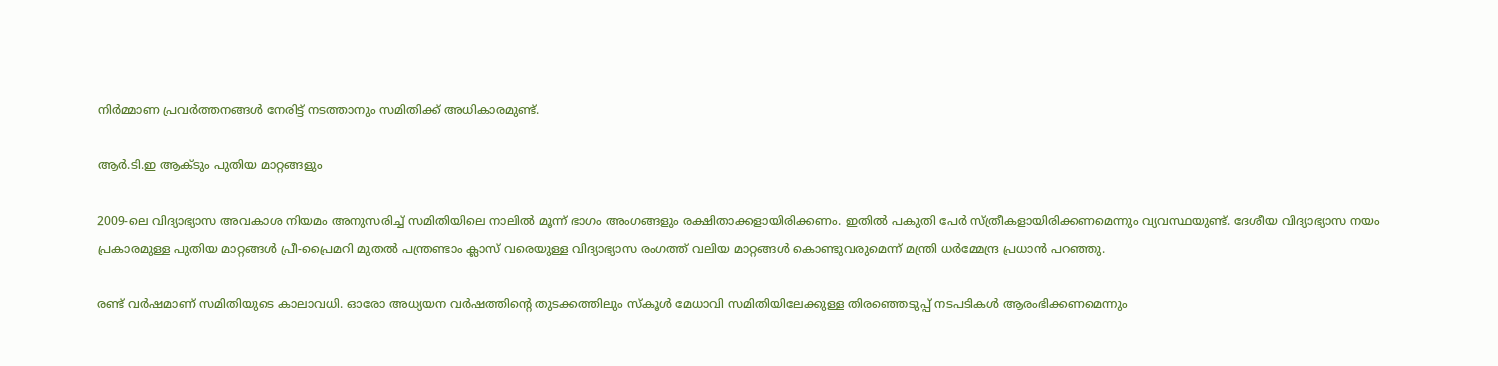നിർമ്മാണ പ്രവർത്തനങ്ങൾ നേരിട്ട് നടത്താനും സമിതിക്ക് അധികാരമുണ്ട്.

ആർ.ടി.ഇ ആക്ടും പുതിയ മാറ്റങ്ങളും

2009-ലെ വിദ്യാഭ്യാസ അവകാശ നിയമം അനുസരിച്ച് സമിതിയിലെ നാലിൽ മൂന്ന് ഭാഗം അംഗങ്ങളും രക്ഷിതാക്കളായിരിക്കണം. ഇതിൽ പകുതി പേർ സ്ത്രീകളായിരിക്കണമെന്നും വ്യവസ്ഥയുണ്ട്. ദേശീയ വിദ്യാഭ്യാസ നയം പ്രകാരമുള്ള പുതിയ മാറ്റങ്ങൾ പ്രീ-പ്രൈമറി മുതൽ പന്ത്രണ്ടാം ക്ലാസ് വരെയുള്ള വിദ്യാഭ്യാസ രംഗത്ത് വലിയ മാറ്റങ്ങൾ കൊണ്ടുവരുമെന്ന് മന്ത്രി ധർമ്മേന്ദ്ര പ്രധാൻ പറഞ്ഞു.

രണ്ട് വർഷമാണ് സമിതിയുടെ കാലാവധി. ഓരോ അധ്യയന വർഷത്തിന്റെ തുടക്കത്തിലും സ്കൂൾ മേധാവി സമിതിയിലേക്കുള്ള തിരഞ്ഞെടുപ്പ് നടപടികൾ ആരംഭിക്കണമെന്നും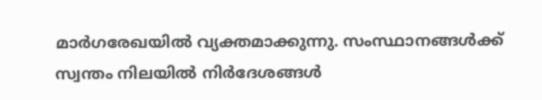മാർഗരേഖയിൽ വ്യക്തമാക്കുന്നു. സംസ്ഥാനങ്ങൾക്ക് സ്വന്തം നിലയിൽ നിർദേശങ്ങൾ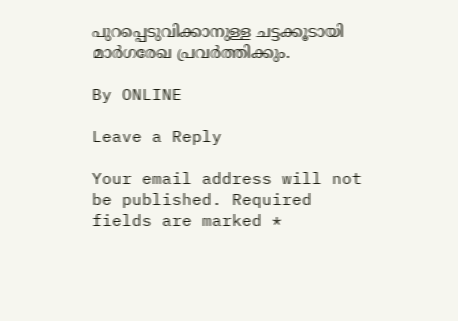പുറപ്പെടുവിക്കാനുള്ള ചട്ടക്കൂടായി മാർഗരേഖ പ്രവർത്തിക്കും.

By ONLINE

Leave a Reply

Your email address will not be published. Required fields are marked *